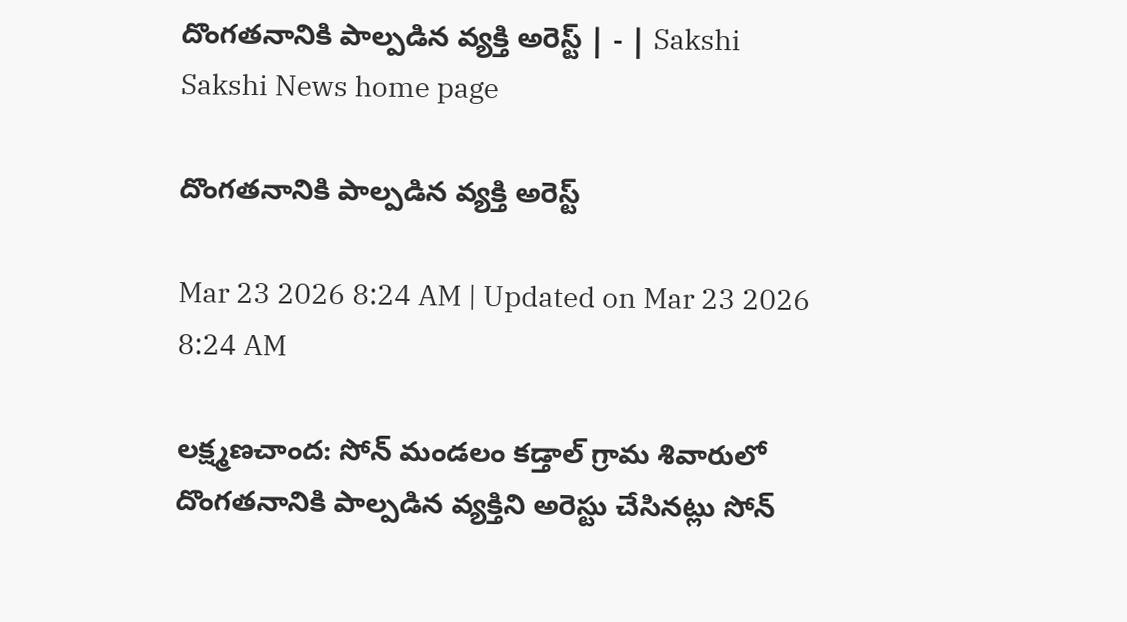దొంగతనానికి పాల్పడిన వ్యక్తి అరెస్ట్‌ | - | Sakshi
Sakshi News home page

దొంగతనానికి పాల్పడిన వ్యక్తి అరెస్ట్‌

Mar 23 2026 8:24 AM | Updated on Mar 23 2026 8:24 AM

లక్ష్మణచాంద: సోన్‌ మండలం కడ్తాల్‌ గ్రామ శివారులో దొంగతనానికి పాల్పడిన వ్యక్తిని అరెస్టు చేసినట్లు సోన్‌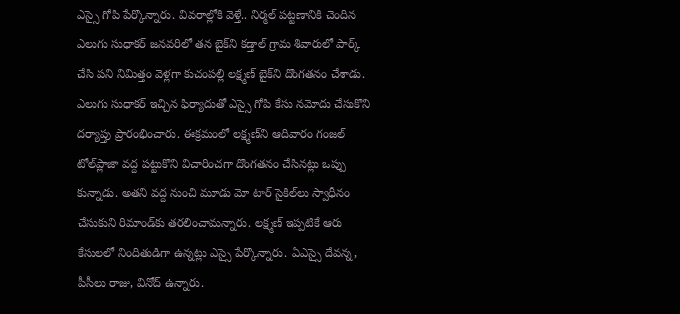ఎస్సై గోపి పేర్కొన్నారు. వివరాల్లోకి వెళ్తే.. నిర్మల్‌ పట్టణానికి చెందిన ఎలుగు సుధాకర్‌ జనవరిలో తన బైక్‌ని కడ్తాల్‌ గ్రామ శివారులో పార్క్‌ చేసి పని నిమిత్తం వెళ్లగా కుచంపల్లి లక్ష్మణ్‌ బైక్‌ని దొంగతనం చేశాడు. ఎలుగు సుధాకర్‌ ఇచ్చిన ఫిర్యాదుతో ఎస్సై గోపి కేసు నమోదు చేసుకొని దర్యాప్తు ప్రారంభించారు. ఈక్రమంలో లక్ష్మణ్‌ని ఆదివారం గంజల్‌ టోల్‌ప్లాజా వద్ద పట్టుకొని విచారించగా దొంగతనం చేసినట్లు ఒప్పు కున్నాడు. అతని వద్ద నుంచి మూడు మో టార్‌ సైకిల్‌లు స్వాధీనం చేసుకుని రిమాండ్‌కు తరలించామన్నారు. లక్ష్మణ్‌ ఇప్పటికే ఆరు కేసులలో నిందితుడిగా ఉన్నట్లు ఎస్సై పేర్కొన్నారు. ఏఎస్సై దేవన్న, పీసీలు రాజు, వినోద్‌ ఉన్నారు.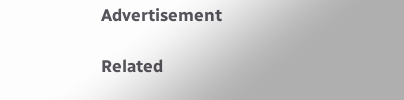Advertisement

Related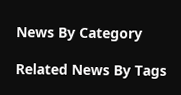News By Category

Related News By Tags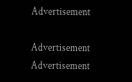Advertisement

Advertisement
Advertisement